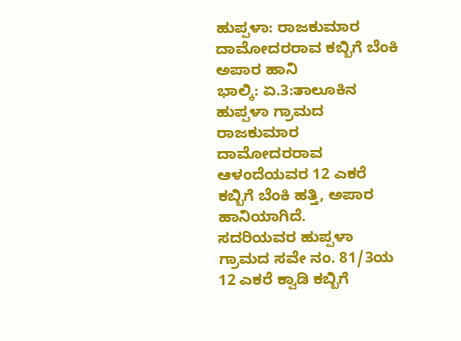ಹುಪ್ಪಳಾ: ರಾಜಕುಮಾರ ದಾಮೋದರರಾವ ಕಬ್ಬಿಗೆ ಬೆಂಕಿ ಅಪಾರ ಹಾನಿ
ಭಾಲ್ಕಿ: ಏ.3:ತಾಲೂಕಿನ ಹುಪ್ಪಳಾ ಗ್ರಾಮದ ರಾಜಕುಮಾರ ದಾಮೋದರರಾವ ಆಳಂದೆಯವರ 12 ಎಕರೆ ಕಬ್ಬಿಗೆ ಬೆಂಕಿ ಹತ್ತಿ, ಅಪಾರ ಹಾನಿಯಾಗಿದೆ.
ಸದರಿಯವರ ಹುಪ್ಪಳಾ ಗ್ರಾಮದ ಸವೇ ನಂ. 81/3ಯ 12 ಎಕರೆ ಕ್ವಾಡಿ ಕಬ್ಬಿಗೆ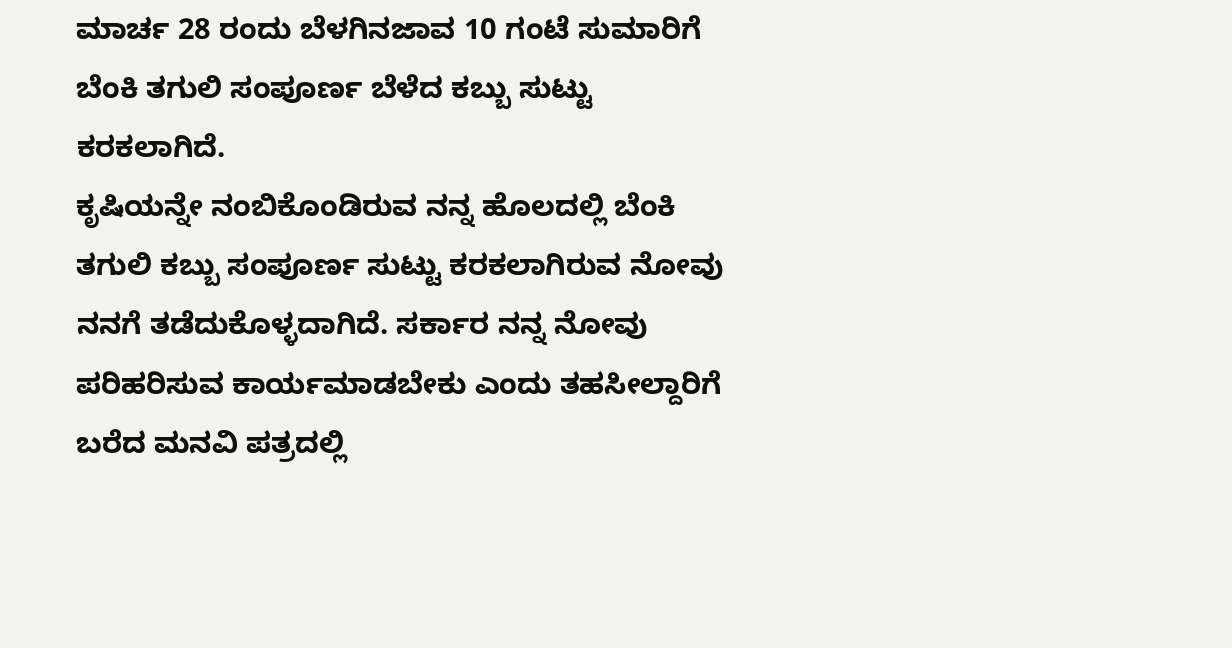ಮಾರ್ಚ 28 ರಂದು ಬೆಳಗಿನಜಾವ 10 ಗಂಟೆ ಸುಮಾರಿಗೆ ಬೆಂಕಿ ತಗುಲಿ ಸಂಪೂರ್ಣ ಬೆಳೆದ ಕಬ್ಬು ಸುಟ್ಟು ಕರಕಲಾಗಿದೆ.
ಕೃಷಿಯನ್ನೇ ನಂಬಿಕೊಂಡಿರುವ ನನ್ನ ಹೊಲದಲ್ಲಿ ಬೆಂಕಿ ತಗುಲಿ ಕಬ್ಬು ಸಂಪೂರ್ಣ ಸುಟ್ಟು ಕರಕಲಾಗಿರುವ ನೋವು ನನಗೆ ತಡೆದುಕೊಳ್ಳದಾಗಿದೆ. ಸರ್ಕಾರ ನನ್ನ ನೋವು ಪರಿಹರಿಸುವ ಕಾರ್ಯಮಾಡಬೇಕು ಎಂದು ತಹಸೀಲ್ದಾರಿಗೆ ಬರೆದ ಮನವಿ ಪತ್ರದಲ್ಲಿ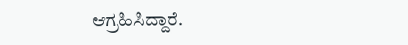ಆಗ್ರಹಿಸಿದ್ದಾರೆ.